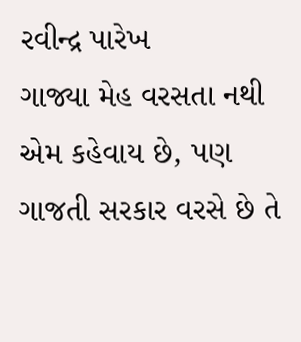રવીન્દ્ર પારેખ
ગાજ્યા મેહ વરસતા નથી એમ કહેવાય છે, પણ ગાજતી સરકાર વરસે છે તે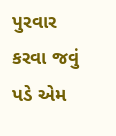પુરવાર કરવા જવું પડે એમ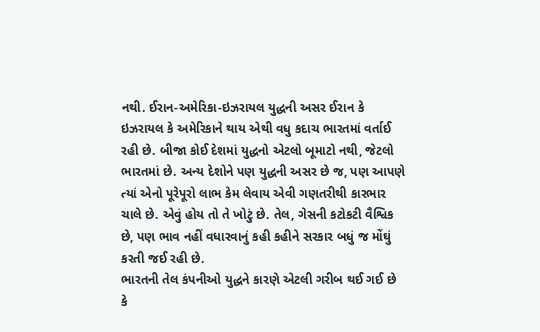નથી. ઈરાન-અમેરિકા-ઇઝરાયલ યુદ્ધની અસર ઈરાન કે ઇઝરાયલ કે અમેરિકાને થાય એથી વધુ કદાચ ભારતમાં વર્તાઈ રહી છે. બીજા કોઈ દેશમાં યુદ્ધનો એટલો બૂમાટો નથી, જેટલો ભારતમાં છે. અન્ય દેશોને પણ યુદ્ધની અસર છે જ, પણ આપણે ત્યાં એનો પૂરેપૂરો લાભ કેમ લેવાય એવી ગણતરીથી કારભાર ચાલે છે. એવું હોય તો તે ખોટું છે. તેલ, ગેસની કટોકટી વૈશ્વિક છે, પણ ભાવ નહીં વધારવાનું કહી કહીને સરકાર બધું જ મોંઘું કરતી જઈ રહી છે.
ભારતની તેલ કંપનીઓ યુદ્ધને કારણે એટલી ગરીબ થઈ ગઈ છે કે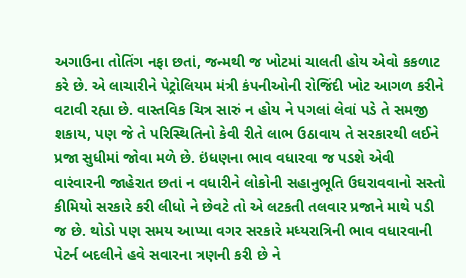અગાઉના તોતિંગ નફા છતાં, જન્મથી જ ખોટમાં ચાલતી હોય એવો કકળાટ કરે છે. એ લાચારીને પેટ્રોલિયમ મંત્રી કંપનીઓની રોજિંદી ખોટ આગળ કરીને વટાવી રહ્યા છે. વાસ્તવિક ચિત્ર સારું ન હોય ને પગલાં લેવાં પડે તે સમજી શકાય, પણ જે તે પરિસ્થિતિનો કેવી રીતે લાભ ઉઠાવાય તે સરકારથી લઈને પ્રજા સુધીમાં જોવા મળે છે. ઇંધણના ભાવ વધારવા જ પડશે એવી વારંવારની જાહેરાત છતાં ન વધારીને લોકોની સહાનુભૂતિ ઉઘરાવવાનો સસ્તો કીમિયો સરકારે કરી લીધો ને છેવટે તો એ લટકતી તલવાર પ્રજાને માથે પડી જ છે. થોડો પણ સમય આપ્યા વગર સરકારે મધ્યરાત્રિની ભાવ વધારવાની પેટર્ન બદલીને હવે સવારના ત્રણની કરી છે ને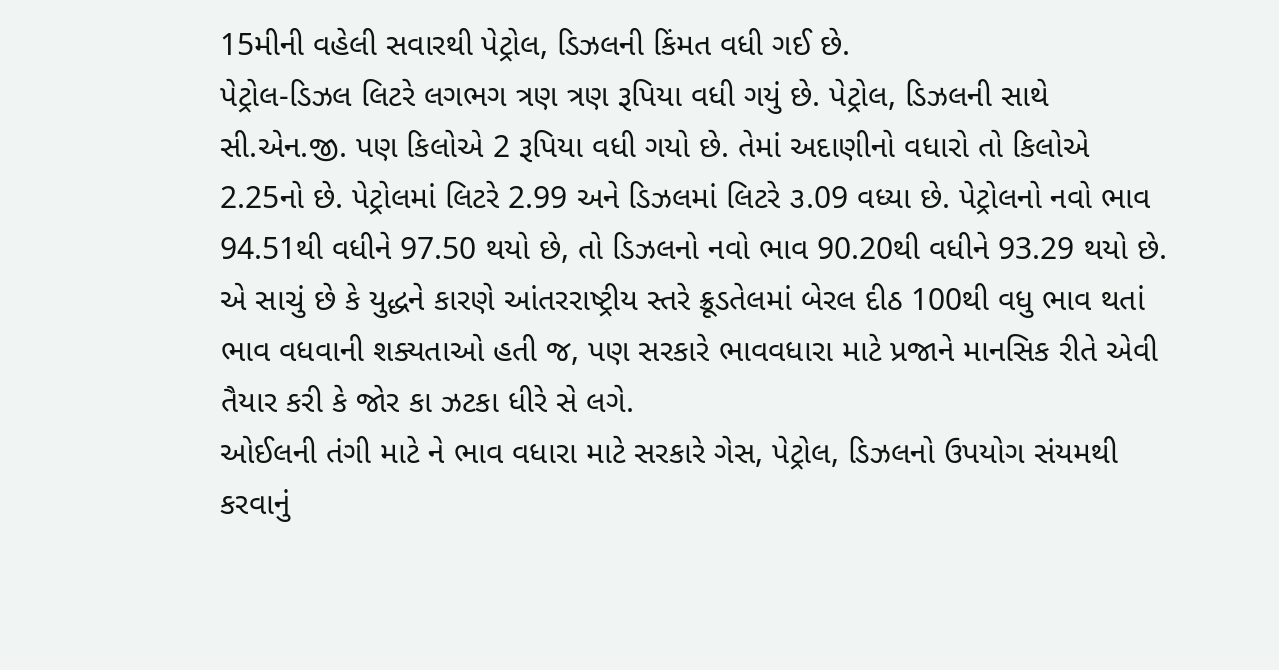15મીની વહેલી સવારથી પેટ્રોલ, ડિઝલની કિંમત વધી ગઈ છે.
પેટ્રોલ-ડિઝલ લિટરે લગભગ ત્રણ ત્રણ રૂપિયા વધી ગયું છે. પેટ્રોલ, ડિઝલની સાથે સી.એન.જી. પણ કિલોએ 2 રૂપિયા વધી ગયો છે. તેમાં અદાણીનો વધારો તો કિલોએ 2.25નો છે. પેટ્રોલમાં લિટરે 2.99 અને ડિઝલમાં લિટરે ૩.09 વધ્યા છે. પેટ્રોલનો નવો ભાવ 94.51થી વધીને 97.50 થયો છે, તો ડિઝલનો નવો ભાવ 90.20થી વધીને 93.29 થયો છે. એ સાચું છે કે યુદ્ધને કારણે આંતરરાષ્ટ્રીય સ્તરે ક્રૂડતેલમાં બેરલ દીઠ 100થી વધુ ભાવ થતાં ભાવ વધવાની શક્યતાઓ હતી જ, પણ સરકારે ભાવવધારા માટે પ્રજાને માનસિક રીતે એવી તૈયાર કરી કે જોર કા ઝટકા ધીરે સે લગે.
ઓઈલની તંગી માટે ને ભાવ વધારા માટે સરકારે ગેસ, પેટ્રોલ, ડિઝલનો ઉપયોગ સંયમથી કરવાનું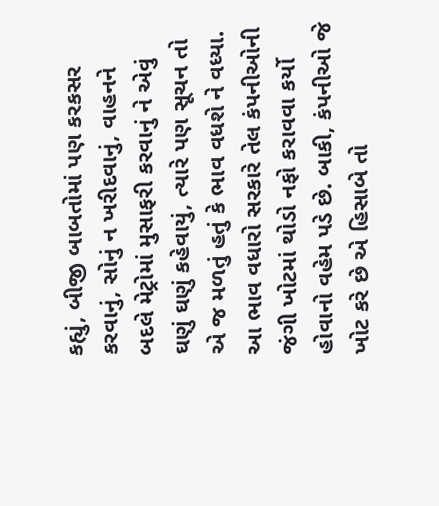કહ્યું, બીજી બાબતોમાં પણ કરકસર કરવાનું, સોનું ન ખરીદવાનું, વાહનને બદલે મેટ્રોમાં મુસાફરી કરવાનું ને એવું ઘણું ઘણું કહેવાયું, ત્યારે પણ સૂચન તો એ જ મળતું હતું કે ભાવ વધશે ને વધ્યા. આ ભાવ વધારો સરકારે તેલ કંપનીઓની જંગી ખોટમાં થોડો નફો કરાવવા કર્યો હોવાનો વહેમ પડે છે. બાકી, કંપનીઓ જે ખોટ કરે છે એ હિસાબે તો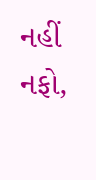નહીં નફો,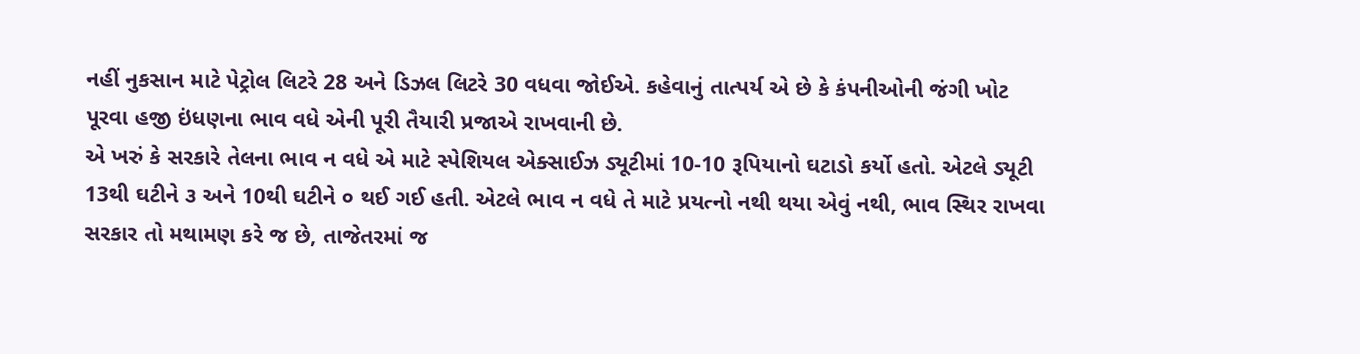નહીં નુકસાન માટે પેટ્રોલ લિટરે 28 અને ડિઝલ લિટરે 30 વધવા જોઈએ. કહેવાનું તાત્પર્ય એ છે કે કંપનીઓની જંગી ખોટ પૂરવા હજી ઇંધણના ભાવ વધે એની પૂરી તૈયારી પ્રજાએ રાખવાની છે.
એ ખરું કે સરકારે તેલના ભાવ ન વધે એ માટે સ્પેશિયલ એક્સાઈઝ ડ્યૂટીમાં 10-10 રૂપિયાનો ઘટાડો કર્યો હતો. એટલે ડ્યૂટી 13થી ઘટીને ૩ અને 10થી ઘટીને ૦ થઈ ગઈ હતી. એટલે ભાવ ન વધે તે માટે પ્રયત્નો નથી થયા એવું નથી, ભાવ સ્થિર રાખવા સરકાર તો મથામણ કરે જ છે, તાજેતરમાં જ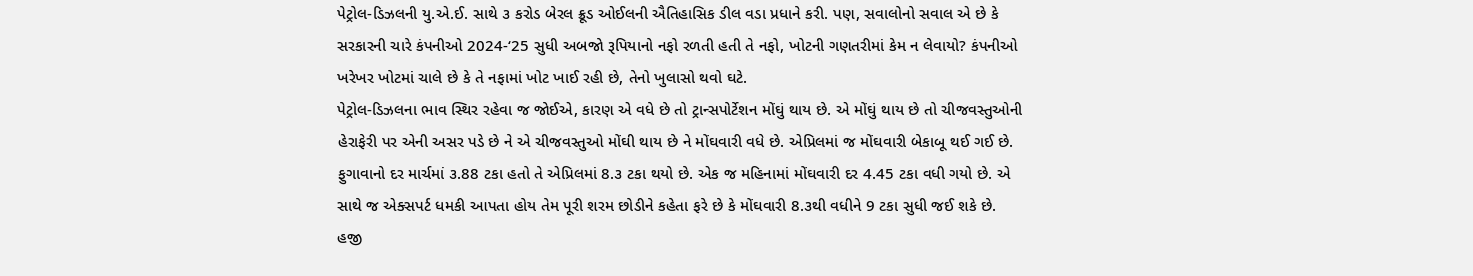પેટ્રોલ-ડિઝલની યુ.એ.ઈ. સાથે ૩ કરોડ બેરલ ક્રૂડ ઓઈલની ઐતિહાસિક ડીલ વડા પ્રધાને કરી. પણ, સવાલોનો સવાલ એ છે કે સરકારની ચારે કંપનીઓ 2024-‘25 સુધી અબજો રૂપિયાનો નફો રળતી હતી તે નફો, ખોટની ગણતરીમાં કેમ ન લેવાયો? કંપનીઓ ખરેખર ખોટમાં ચાલે છે કે તે નફામાં ખોટ ખાઈ રહી છે, તેનો ખુલાસો થવો ઘટે.
પેટ્રોલ-ડિઝલના ભાવ સ્થિર રહેવા જ જોઈએ, કારણ એ વધે છે તો ટ્રાન્સપોર્ટેશન મોંઘું થાય છે. એ મોંઘું થાય છે તો ચીજવસ્તુઓની હેરાફેરી પર એની અસર પડે છે ને એ ચીજવસ્તુઓ મોંઘી થાય છે ને મોંઘવારી વધે છે. એપ્રિલમાં જ મોંઘવારી બેકાબૂ થઈ ગઈ છે. ફુગાવાનો દર માર્ચમાં ૩.88 ટકા હતો તે એપ્રિલમાં 8.૩ ટકા થયો છે. એક જ મહિનામાં મોંઘવારી દર 4.45 ટકા વધી ગયો છે. એ સાથે જ એક્સપર્ટ ધમકી આપતા હોય તેમ પૂરી શરમ છોડીને કહેતા ફરે છે કે મોંઘવારી 8.૩થી વધીને 9 ટકા સુધી જઈ શકે છે.
હજી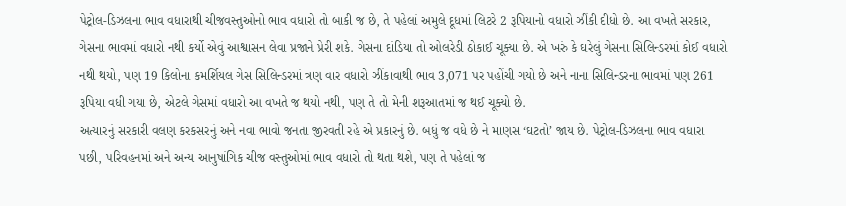પેટ્રોલ-ડિઝલના ભાવ વધારાથી ચીજવસ્તુઓનો ભાવ વધારો તો બાકી જ છે, તે પહેલાં અમુલે દૂધમાં લિટરે 2 રૂપિયાનો વધારો ઝીંકી દીધો છે. આ વખતે સરકાર, ગેસના ભાવમાં વધારો નથી કર્યો એવું આશ્વાસન લેવા પ્રજાને પ્રેરી શકે. ગેસના દાંડિયા તો ઓલરેડી ઠોકાઈ ચૂક્યા છે. એ ખરું કે ઘરેલું ગેસના સિલિન્ડરમાં કોઈ વધારો નથી થયો, પણ 19 કિલોના કમર્શિયલ ગેસ સિલિન્ડરમાં ત્રણ વાર વધારો ઝીંકાવાથી ભાવ 3,071 પર પહોંચી ગયો છે અને નાના સિલિન્ડરના ભાવમાં પણ 261 રૂપિયા વધી ગયા છે, એટલે ગેસમાં વધારો આ વખતે જ થયો નથી, પણ તે તો મેની શરૂઆતમાં જ થઈ ચૂક્યો છે.
અત્યારનું સરકારી વલણ કરકસરનું અને નવા ભાવો જનતા જીરવતી રહે એ પ્રકારનું છે. બધું જ વધે છે ને માણસ ‘ઘટતો’ જાય છે. પેટ્રોલ-ડિઝલના ભાવ વધારા પછી, પરિવહનમાં અને અન્ય આનુષાંગિક ચીજ વસ્તુઓમાં ભાવ વધારો તો થતા થશે, પણ તે પહેલાં જ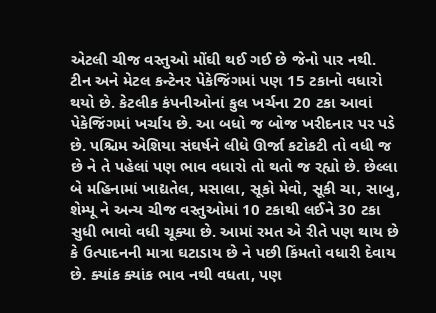એટલી ચીજ વસ્તુઓ મોંઘી થઈ ગઈ છે જેનો પાર નથી. ટીન અને મેટલ કન્ટેનર પેકેજિંગમાં પણ 15 ટકાનો વધારો થયો છે. કેટલીક કંપનીઓનાં કુલ ખર્ચના 20 ટકા આવાં પેકેજિંગમાં ખર્ચાય છે. આ બધો જ બોજ ખરીદનાર પર પડે છે. પશ્ચિમ એશિયા સંઘર્ષને લીધે ઊર્જા કટોકટી તો વધી જ છે ને તે પહેલાં પણ ભાવ વધારો તો થતો જ રહ્યો છે. છેલ્લા બે મહિનામાં ખાદ્યતેલ, મસાલા, સૂકો મેવો, સૂકી ચા, સાબુ, શેમ્પૂ ને અન્ય ચીજ વસ્તુઓમાં 10 ટકાથી લઈને 30 ટકા સુધી ભાવો વધી ચૂક્યા છે. આમાં રમત એ રીતે પણ થાય છે કે ઉત્પાદનની માત્રા ઘટાડાય છે ને પછી કિંમતો વધારી દેવાય છે. ક્યાંક ક્યાંક ભાવ નથી વધતા, પણ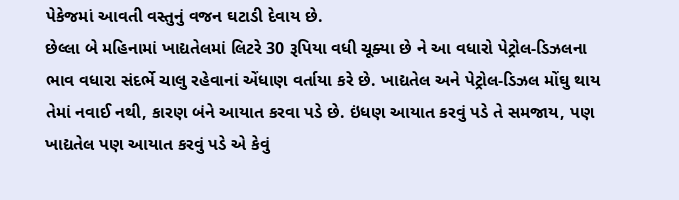પેકેજમાં આવતી વસ્તુનું વજન ઘટાડી દેવાય છે.
છેલ્લા બે મહિનામાં ખાદ્યતેલમાં લિટરે 30 રૂપિયા વધી ચૂક્યા છે ને આ વધારો પેટ્રોલ-ડિઝલના ભાવ વધારા સંદર્ભે ચાલુ રહેવાનાં એંધાણ વર્તાયા કરે છે. ખાદ્યતેલ અને પેટ્રોલ-ડિઝલ મોંઘુ થાય તેમાં નવાઈ નથી, કારણ બંને આયાત કરવા પડે છે. ઇંધણ આયાત કરવું પડે તે સમજાય, પણ ખાદ્યતેલ પણ આયાત કરવું પડે એ કેવું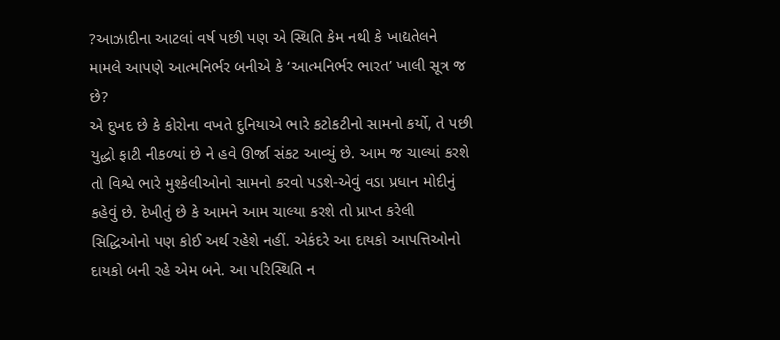?આઝાદીના આટલાં વર્ષ પછી પણ એ સ્થિતિ કેમ નથી કે ખાદ્યતેલને મામલે આપણે આત્મનિર્ભર બનીએ કે ‘આત્મનિર્ભર ભારત’ ખાલી સૂત્ર જ છે?
એ દુખદ છે કે કોરોના વખતે દુનિયાએ ભારે કટોકટીનો સામનો કર્યો, તે પછી યુદ્ધો ફાટી નીકળ્યાં છે ને હવે ઊર્જા સંકટ આવ્યું છે. આમ જ ચાલ્યાં કરશે તો વિશ્વે ભારે મુશ્કેલીઓનો સામનો કરવો પડશે-એવું વડા પ્રધાન મોદીનું કહેવું છે. દેખીતું છે કે આમને આમ ચાલ્યા કરશે તો પ્રાપ્ત કરેલી સિદ્ધિઓનો પણ કોઈ અર્થ રહેશે નહીં. એકંદરે આ દાયકો આપત્તિઓનો દાયકો બની રહે એમ બને. આ પરિસ્થિતિ ન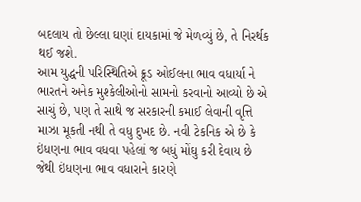બદલાય તો છેલ્લા ઘણાં દાયકામાં જે મેળવ્યું છે, તે નિરર્થક થઈ જશે.
આમ યુદ્ધની પરિસ્થિતિએ ક્રૂડ ઓઈલના ભાવ વધાર્યા ને ભારતને અનેક મુશ્કેલીઓનો સામનો કરવાનો આવ્યો છે એ સાચું છે, પણ તે સાથે જ સરકારની કમાઈ લેવાની વૃત્તિ માઝા મૂકતી નથી તે વધુ દુખદ છે. નવી ટેકનિક એ છે કે ઇંધણના ભાવ વધવા પહેલાં જ બધું મોંઘુ કરી દેવાય છે જેથી ઇંધણના ભાવ વધારાને કારણે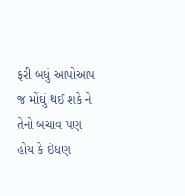ફરી બધું આપોઆપ જ મોંઘું થઈ શકે ને તેનો બચાવ પણ હોય કે ઇંધણ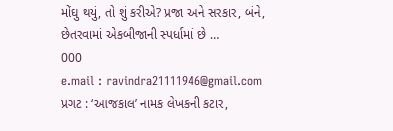મોંઘુ થયું, તો શું કરીએ? પ્રજા અને સરકાર, બંને, છેતરવામાં એકબીજાની સ્પર્ધામાં છે …
000
e.mail : ravindra21111946@gmail.com
પ્રગટ : ‘આજકાલ’ નામક લેખકની કટાર,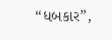“ધબકાર”,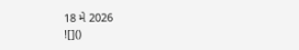18 મે 2026
![]()